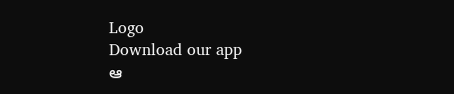Logo
Download our app
ఆ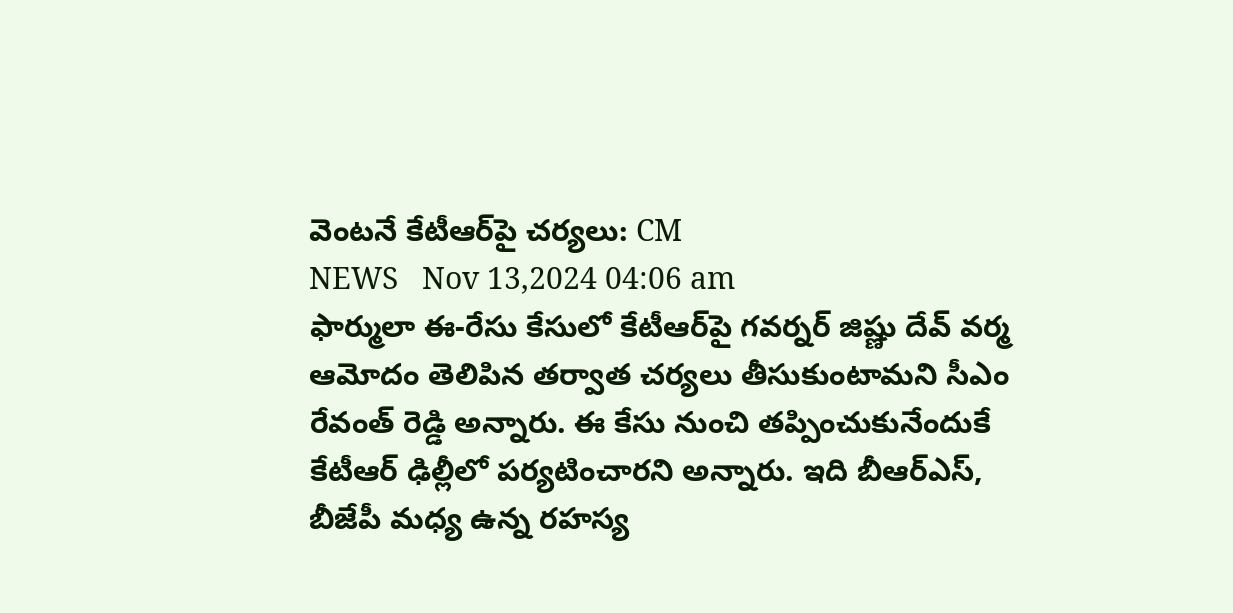వెంట‌నే కేటీఆర్‌పై చర్యలు: CM
NEWS   Nov 13,2024 04:06 am
ఫార్ములా ఈ-రేసు కేసులో కేటీఆర్‌పై గవర్నర్ జిష్ణు దేవ్ వర్మ ఆమోదం తెలిపిన తర్వాత చర్యలు తీసుకుంటామని సీఎం రేవంత్ రెడ్డి అన్నారు. ఈ కేసు నుంచి త‌ప్పించుకునేందుకే కేటీఆర్‌ ఢిల్లీలో పర్యటించారని అన్నారు. ఇది బీఆర్‌ఎస్‌, బీజేపీ మధ్య ఉన్న రహస్య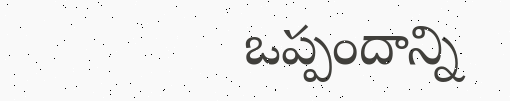ఒప్పందాన్ని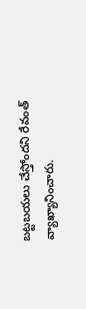బట్టబయలు చేస్తోందని రేవంత్ వ్యాఖ్యానించారు.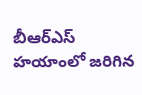బీఆర్‌ఎస్ హయాంలో జరిగిన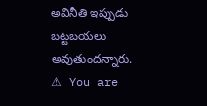అవినీతి ఇప్పుడు బట్టబయలు అవుతుందన్నారు.
⚠ You are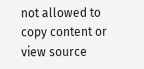not allowed to copy content or view source